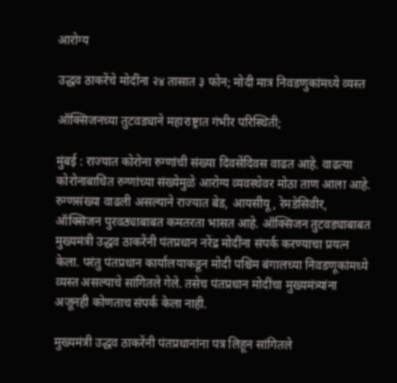आरोग्य

उद्धव ठाकरेंचे मोदींना २४ तासात ३ फोन; मोदी मात्र निवडणुकांमध्ये व्यस्त

ऑक्सिजनच्या तुटवड्याने महाराष्ट्रात गंभीर परिस्थिती;

मुंबई : राज्यात कोरोना रुग्णांची संख्या दिवसेंदिवस वाढत आहे. वाढत्या कोरोनाबाधित रुग्णांच्या संख्येमुळे आरोग्य व्यवस्थेवर मोठा ताण आला आहे. रुग्णसंख्या वाढली असल्याने राज्यात बेड, आयसीयू, रेमडेसिवीर, ऑक्सिजन पुरवठ्याबाबत कमतरता भासत आहे. ऑक्सिजन तुटवड्याबाबत मुख्यमंत्री उद्धव ठाकरेंनी पंतप्रधान नरेंद्र मोदींना संपर्क करण्याचा प्रयत्न केला. परंतु पंतप्रधान कार्यालयाकडून मोदी पश्चिम बंगालच्या निवडणूकांमध्ये व्यस्त असल्याचे सांगितले गेले. तसेच पंतप्रधान मोदींचा मुख्यमंत्र्यांना अजूनही कोणताच संपर्क केला नाही.

मुख्यमंत्री उद्धव ठाकरेंनी पंतप्रधानांना पत्र लिहून सांगितले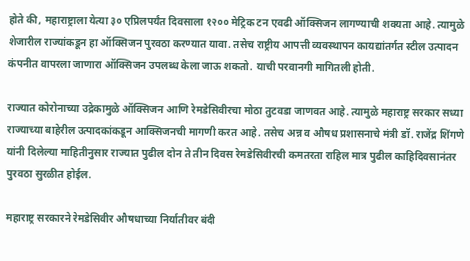होते की, महाराष्ट्राला येत्या ३० एप्रिलपर्यंत दिवसाला १२०० मेट्रिक टन एवढी ऑक्सिजन लागण्याची शक्यता आहे. त्यामुळे शेजारील राज्यांकडून हा ऑक्सिजन पुरवठा करण्यात यावा. तसेच राष्ट्रीय आपत्ती व्यवस्थापन कायद्यांतर्गत स्टील उत्पादन कंपनीत वापरला जाणारा ऑक्सिजन उपलब्ध केला जाऊ शकतो. याची परवानगी मागितली होती.

राज्यात कोरोनाच्या उद्रेकामुळे ऑक्सिजन आणि रेमडेसिवीरचा मोठा तुटवडा जाणवत आहे. त्यामुळे महाराष्ट्र सरकार सध्या राज्याच्या बाहेरील उत्पादकांकडून आक्सिजनची मागणी करत आहे. तसेच अन्न व औषध प्रशासनाचे मंत्री डॉ. राजेंद्र शिंगणे यांनी दिलेल्या माहितीनुसार राज्यात पुढील दोन ते तीन दिवस रेमडेसिवीरची कमतरता राहिल मात्र पुढील काहिदिवसानंतर पुरवठा सुरळीत होईल.

महाराष्ट्र सरकारने रेमडेसिवीर औषधाच्या निर्यातीवर बंदी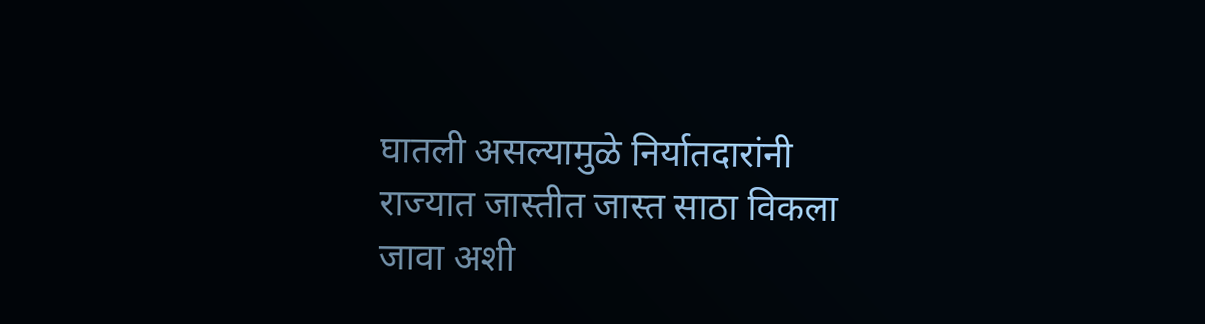घातली असल्यामुळे निर्यातदारांनी राज्यात जास्तीत जास्त साठा विकला जावा अशी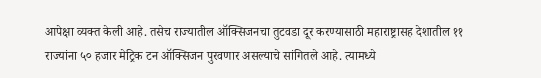आपेक्षा व्यक्त केली आहे. तसेच राज्यातील ऑक्सिजनचा तुटवडा दूर करण्यासाठी महाराष्ट्रासह देशातील ११ राज्यांना ५० हजार मेट्रिक टन ऑक्सिजन पुरवणार असल्याचे सांगितले आहे. त्यामध्ये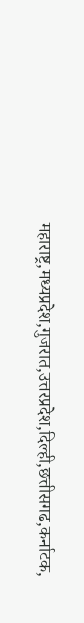महाराष्ट्र,मध्यप्रदेश,गुजरात,उत्तरप्रदेश,दिल्ही,छत्तीसगढ,कर्नाटक,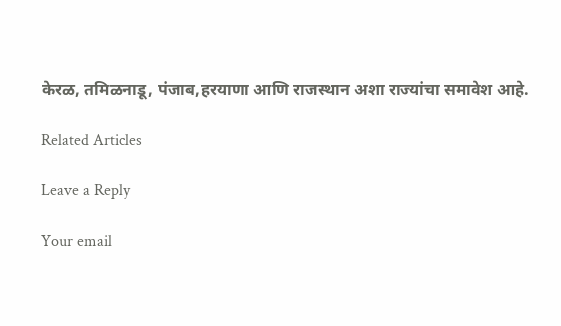केरळ, तमिळनाडू, पंजाब,हरयाणा आणि राजस्थान अशा राज्यांचा समावेश आहे.

Related Articles

Leave a Reply

Your email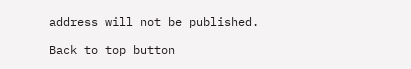address will not be published.

Back to top button